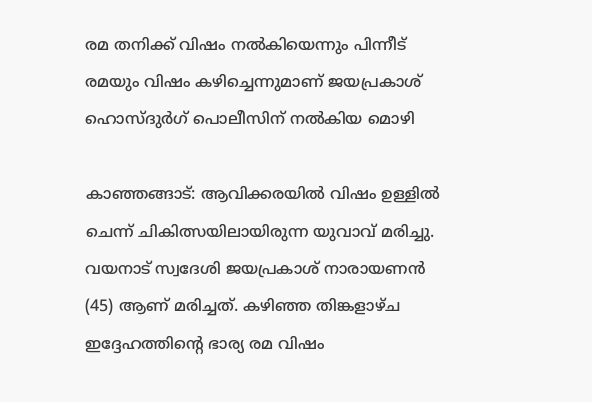രമ തനിക്ക് വിഷം നല്‍കിയെന്നും പിന്നീട് രമയും വിഷം കഴിച്ചെന്നുമാണ് ജയപ്രകാശ് ഹൊസ്ദുർഗ് പൊലീസിന് നൽകിയ മൊഴി

കാഞ്ഞങ്ങാട്: ആവിക്കരയില്‍ വിഷം ഉള്ളില്‍ ചെന്ന് ചികിത്സയിലായിരുന്ന യുവാവ് മരിച്ചു. വയനാട് സ്വദേശി ജയപ്രകാശ് നാരായണന്‍ (45) ആണ് മരിച്ചത്. കഴിഞ്ഞ തിങ്കളാഴ്ച ഇദ്ദേഹത്തിന്‍റെ ഭാര്യ രമ വിഷം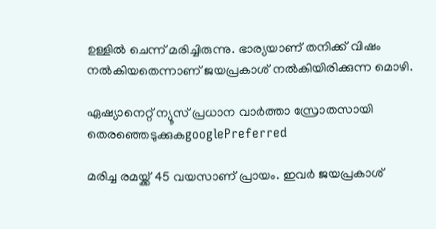ഉള്ളില്‍ ചെന്ന് മരിച്ചിരുന്നു. ഭാര്യയാണ് തനിക്ക് വിഷം നല്‍കിയതെന്നാണ് ജയപ്രകാശ് നല്‍കിയിരിക്കുന്ന മൊഴി.

ഏഷ്യാനെറ്റ് ന്യൂസ് പ്രധാന വാർത്താ സ്രോതസായി തെരഞ്ഞെടുക്കുകgooglePreferred

മരിച്ച രമയ്ക്ക് 45 വയസാണ് പ്രായം. ഇവർ ജയപ്രകാശ്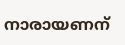നാരായണന്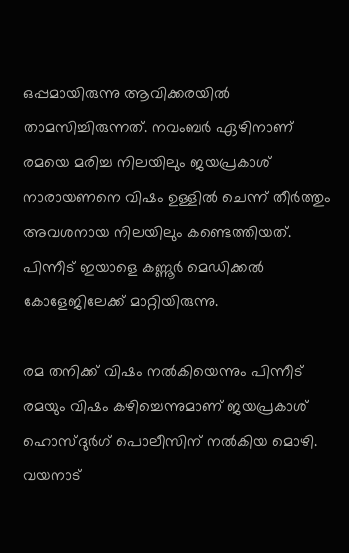ഒപ്പമായിരുന്നു ആവിക്കരയിൽ താമസിച്ചിരുന്നത്. നവംബർ ഏഴിനാണ് രമയെ മരിച്ച നിലയിലും ജയപ്രകാശ് നാരായണനെ വിഷം ഉള്ളിൽ ചെന്ന് തീർത്തും അവശനായ നിലയിലും കണ്ടെത്തിയത്. പിന്നീട് ഇയാളെ കണ്ണൂർ മെഡിക്കൽ കോളേജിലേക്ക് മാറ്റിയിരുന്നു.

രമ തനിക്ക് വിഷം നല്‍കിയെന്നും പിന്നീട് രമയും വിഷം കഴിച്ചെന്നുമാണ് ജയപ്രകാശ് ഹൊസ്ദുർഗ് പൊലീസിന് നൽകിയ മൊഴി. വയനാട്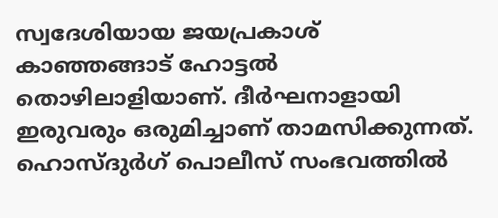സ്വദേശിയായ ജയപ്രകാശ് കാഞ്ഞങ്ങാട് ഹോട്ടല്‍ തൊഴിലാളിയാണ്. ദീര്‍ഘനാളായി ഇരുവരും ഒരുമിച്ചാണ് താമസിക്കുന്നത്. ഹൊസ്ദുര്‍ഗ് പൊലീസ് സംഭവത്തിൽ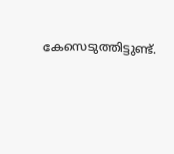കേസെടുത്തിട്ടുണ്ട്.